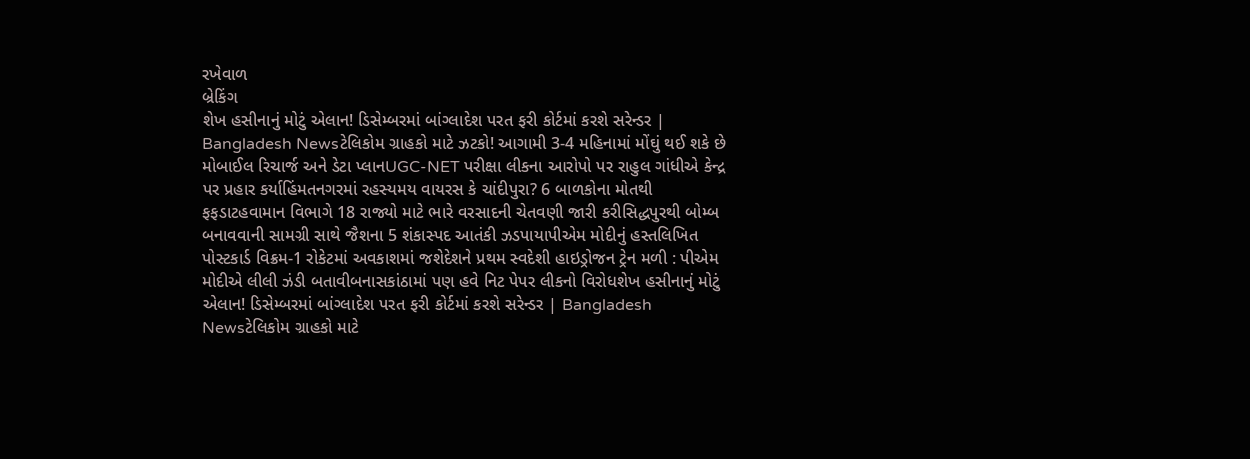રખેવાળ
બ્રેકિંગ
શેખ હસીનાનું મોટું એલાન! ડિસેમ્બરમાં બાંગ્લાદેશ પરત ફરી કોર્ટમાં કરશે સરેન્ડર | Bangladesh Newsટેલિકોમ ગ્રાહકો માટે ઝટકો! આગામી 3-4 મહિનામાં મોંઘું થઈ શકે છે મોબાઈલ રિચાર્જ અને ડેટા પ્લાનUGC-NET પરીક્ષા લીકના આરોપો પર રાહુલ ગાંધીએ કેન્દ્ર પર પ્રહાર કર્યાહિંમતનગરમાં રહસ્યમય વાયરસ કે ચાંદીપુરા? 6 બાળકોના મોતથી ફફડાટહવામાન વિભાગે 18 રાજ્યો માટે ભારે વરસાદની ચેતવણી જારી કરીસિદ્ધપુરથી બોમ્બ બનાવવાની સામગ્રી સાથે જૈશના 5 શંકાસ્પદ આતંકી ઝડપાયાપીએમ મોદીનું હસ્તલિખિત પોસ્ટકાર્ડ વિક્રમ-1 રોકેટમાં અવકાશમાં જશેદેશને પ્રથમ સ્વદેશી હાઇડ્રોજન ટ્રેન મળી : પીએમ મોદીએ લીલી ઝંડી બતાવીબનાસકાંઠામાં પણ હવે નિટ પેપર લીકનો વિરોધશેખ હસીનાનું મોટું એલાન! ડિસેમ્બરમાં બાંગ્લાદેશ પરત ફરી કોર્ટમાં કરશે સરેન્ડર | Bangladesh Newsટેલિકોમ ગ્રાહકો માટે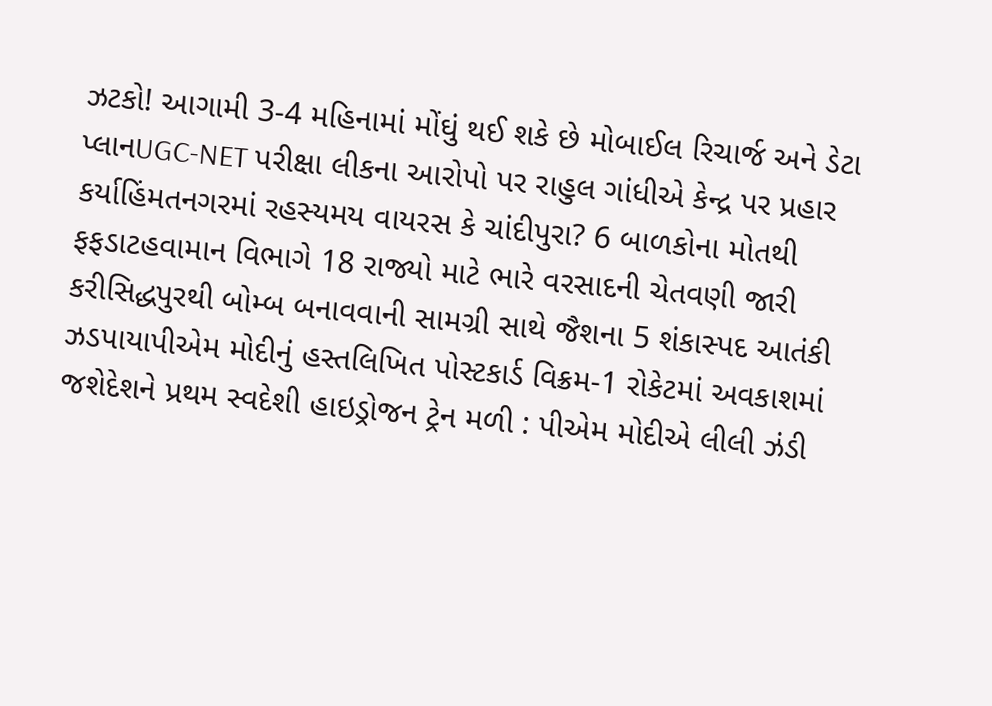ઝટકો! આગામી 3-4 મહિનામાં મોંઘું થઈ શકે છે મોબાઈલ રિચાર્જ અને ડેટા પ્લાનUGC-NET પરીક્ષા લીકના આરોપો પર રાહુલ ગાંધીએ કેન્દ્ર પર પ્રહાર કર્યાહિંમતનગરમાં રહસ્યમય વાયરસ કે ચાંદીપુરા? 6 બાળકોના મોતથી ફફડાટહવામાન વિભાગે 18 રાજ્યો માટે ભારે વરસાદની ચેતવણી જારી કરીસિદ્ધપુરથી બોમ્બ બનાવવાની સામગ્રી સાથે જૈશના 5 શંકાસ્પદ આતંકી ઝડપાયાપીએમ મોદીનું હસ્તલિખિત પોસ્ટકાર્ડ વિક્રમ-1 રોકેટમાં અવકાશમાં જશેદેશને પ્રથમ સ્વદેશી હાઇડ્રોજન ટ્રેન મળી : પીએમ મોદીએ લીલી ઝંડી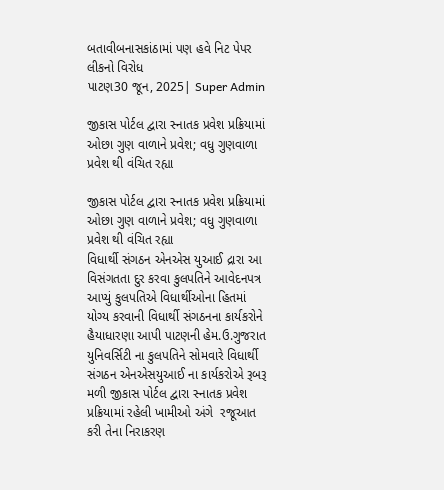બતાવીબનાસકાંઠામાં પણ હવે નિટ પેપર લીકનો વિરોધ
પાટણ30 જૂન, 2025| Super Admin

જીકાસ પોર્ટલ દ્વારા સ્નાતક પ્રવેશ પ્રક્રિયામાં ઓછા ગુણ વાળાને પ્રવેશ; વધુ ગુણવાળા પ્રવેશ થી વંચિત રહ્યા

જીકાસ પોર્ટલ દ્વારા સ્નાતક પ્રવેશ પ્રક્રિયામાં ઓછા ગુણ વાળાને પ્રવેશ; વધુ ગુણવાળા પ્રવેશ થી વંચિત રહ્યા
વિધાર્થી સંગઠન એનએસ યુઆઈ દ્રારા આ વિસંગતતા દુર કરવા કુલપતિને આવેદનપત્ર આપ્યું કુલપતિએ વિધાર્થીઓના હિતમાં યોગ્ય કરવાની વિધાર્થી સંગઠનના કાર્યકરોને હૈયાધારણા આપી પાટણની હેમ.ઉ.ગુજરાત યુનિવર્સિટી ના કુલપતિને સોમવારે વિધાર્થી સંગઠન એનએસયુઆઈ ના કાર્યકરોએ રૂબરૂ મળી જીકાસ પોર્ટલ દ્વારા સ્નાતક પ્રવેશ પ્રક્રિયામાં રહેલી ખામીઓ અંગે  રજૂઆત કરી તેના નિરાકરણ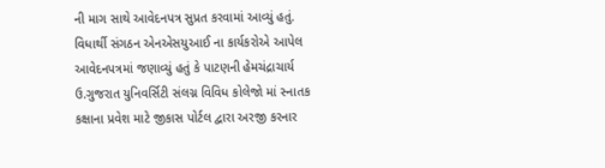ની માગ સાથે આવેદનપત્ર સુપ્રત કરવામાં આવ્યું હતું. વિધાર્થી સંગઠન એનએસયુઆઈ ના કાર્યકરોએ આપેલ આવેદનપત્રમાં જણાવ્યું હતું કે પાટણની હેમચંદ્રાચાર્ય ઉ.ગુજરાત યુનિવર્સિટી સંલગ્ન વિવિધ કોલેજો માં સ્નાતક કક્ષાના પ્રવેશ માટે જીકાસ પોર્ટલ દ્વારા અરજી કરનાર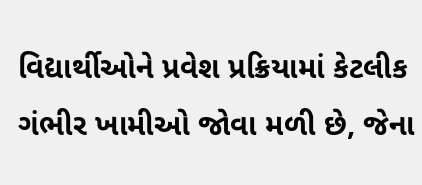વિદ્યાર્થીઓને પ્રવેશ પ્રક્રિયામાં કેટલીક ગંભીર ખામીઓ જોવા મળી છે, જેના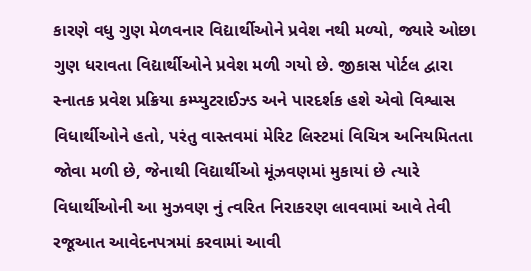કારણે વધુ ગુણ મેળવનાર વિદ્યાર્થીઓને પ્રવેશ નથી મળ્યો, જ્યારે ઓછા ગુણ ધરાવતા વિદ્યાર્થીઓને પ્રવેશ મળી ગયો છે. જીકાસ પોર્ટલ દ્વારા સ્નાતક પ્રવેશ પ્રક્રિયા કમ્પ્યુટરાઈઝ્ડ અને પારદર્શક હશે એવો વિશ્વાસ વિધાર્થીઓને હતો, પરંતુ વાસ્તવમાં મેરિટ લિસ્ટમાં વિચિત્ર અનિયમિતતા જોવા મળી છે, જેનાથી વિદ્યાર્થીઓ મૂંઝવણમાં મુકાયાં છે ત્યારે વિધાર્થીઓની આ મુઝવણ નું ત્વરિત નિરાકરણ લાવવામાં આવે તેવી રજૂઆત આવેદનપત્રમાં કરવામાં આવી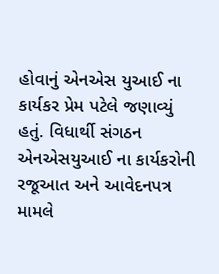હોવાનું એનએસ યુઆઈ ના કાર્યકર પ્રેમ પટેલે જણાવ્યું હતું. વિધાર્થી સંગઠન એનએસયુઆઈ ના કાર્યકરોની રજૂઆત અને આવેદનપત્ર મામલે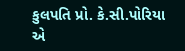કુલપતિ પ્રો. કે.સી.પોરિયા એ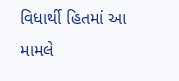વિધાર્થી હિતમાં આ મામલે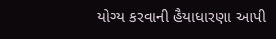યોગ્ય કરવાની હૈયાધારણા આપી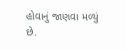હોવાનું જાણવા મળ્યું છે.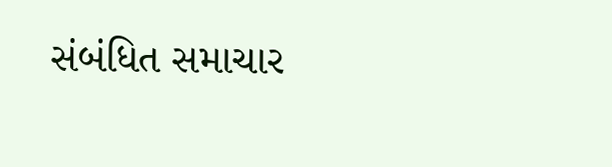સંબંધિત સમાચાર